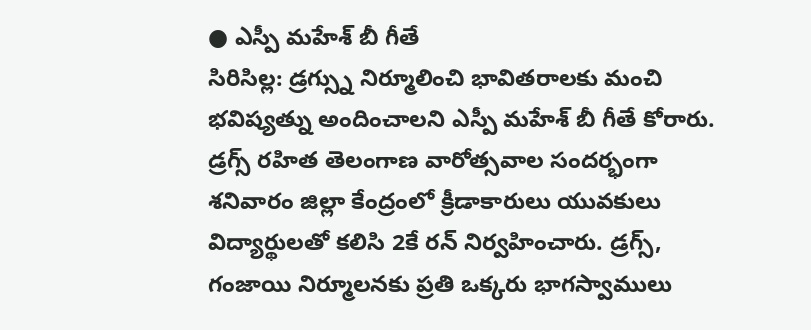● ఎస్పీ మహేశ్ బీ గీతే
సిరిసిల్ల: డ్రగ్స్ను నిర్మూలించి భావితరాలకు మంచి భవిష్యత్ను అందించాలని ఎస్పీ మహేశ్ బీ గీతే కోరారు. డ్రగ్స్ రహిత తెలంగాణ వారోత్సవాల సందర్భంగా శనివారం జిల్లా కేంద్రంలో క్రీడాకారులు యువకులు విద్యార్థులతో కలిసి 2కే రన్ నిర్వహించారు. డ్రగ్స్, గంజాయి నిర్మూలనకు ప్రతి ఒక్కరు భాగస్వాములు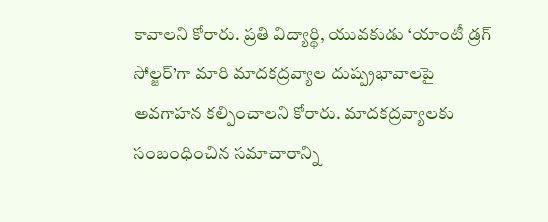కావాలని కోరారు. ప్రతి విద్యార్థి, యువకుడు ‘యాంటీ డ్రగ్ సోల్జర్’గా మారి మాదకద్రవ్యాల దుష్ప్రభావాలపై అవగాహన కల్పించాలని కోరారు. మాదకద్రవ్యాలకు సంబంధించిన సమాచారాన్ని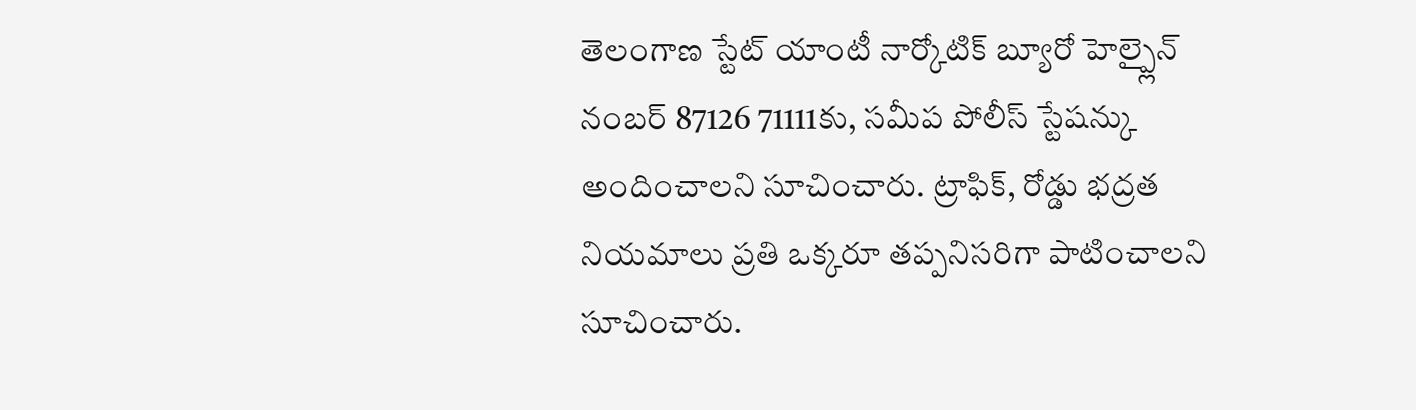తెలంగాణ స్టేట్ యాంటీ నార్కోటిక్ బ్యూరో హెల్ప్లైన్ నంబర్ 87126 71111కు, సమీప పోలీస్ స్టేషన్కు అందించాలని సూచించారు. ట్రాఫిక్, రోడ్డు భద్రత నియమాలు ప్రతి ఒక్కరూ తప్పనిసరిగా పాటించాలని సూచించారు.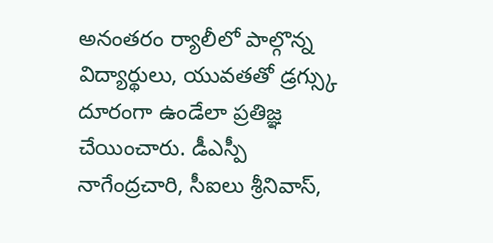అనంతరం ర్యాలీలో పాల్గొన్న విద్యార్థులు, యువతతో డ్రగ్స్కు దూరంగా ఉండేలా ప్రతిజ్ఞ చేయించారు. డీఎస్పీ నాగేంద్రచారి, సీఐలు శ్రీనివాస్,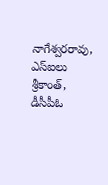నాగేశ్వరరావు, ఎస్ఐలు శ్రీకాంత్, డీసీపీఓ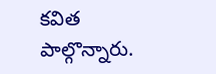కవిత పాల్గొన్నారు.